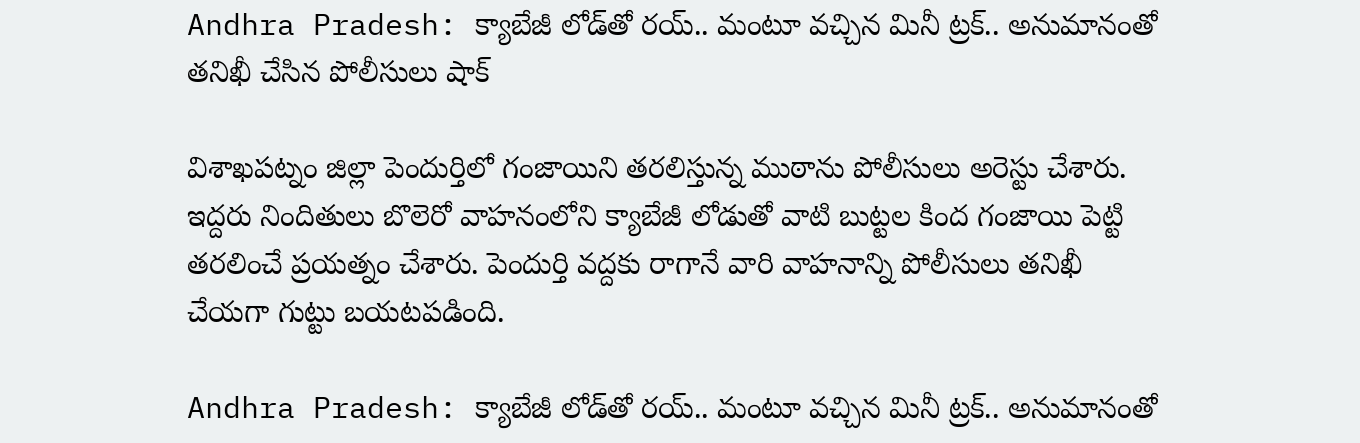Andhra Pradesh: క్యాబేజీ లోడ్‌తో రయ్.. మంటూ వచ్చిన మినీ ట్రక్.. అనుమానంతో తనిఖీ చేసిన పోలీసులు షాక్

విశాఖపట్నం జిల్లా పెందుర్తిలో గంజాయిని తరలిస్తున్న ముఠాను పోలీసులు అరెస్టు చేశారు. ఇద్దరు నిందితులు బొలెరో వాహనంలోని క్యాబేజీ లోడుతో వాటి బుట్టల కింద గంజాయి పెట్టి తరలించే ప్రయత్నం చేశారు. పెందుర్తి వద్దకు రాగానే వారి వాహనాన్ని పోలీసులు తనిఖీ చేయగా గుట్టు బయటపడింది.

Andhra Pradesh: క్యాబేజీ లోడ్‌తో రయ్.. మంటూ వచ్చిన మినీ ట్రక్.. అనుమానంతో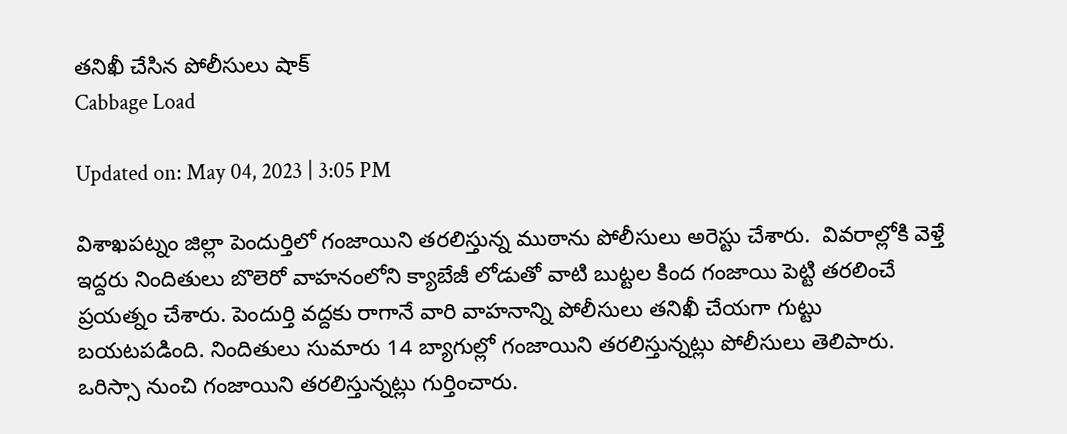తనిఖీ చేసిన పోలీసులు షాక్
Cabbage Load

Updated on: May 04, 2023 | 3:05 PM

విశాఖపట్నం జిల్లా పెందుర్తిలో గంజాయిని తరలిస్తున్న ముఠాను పోలీసులు అరెస్టు చేశారు.  వివరాల్లోకి వెళ్తే ఇద్దరు నిందితులు బొలెరో వాహనంలోని క్యాబేజీ లోడుతో వాటి బుట్టల కింద గంజాయి పెట్టి తరలించే ప్రయత్నం చేశారు. పెందుర్తి వద్దకు రాగానే వారి వాహనాన్ని పోలీసులు తనిఖీ చేయగా గుట్టు బయటపడింది. నిందితులు సుమారు 14 బ్యాగుల్లో గంజాయిని తరలిస్తున్నట్లు పోలీసులు తెలిపారు. ఒరిస్సా నుంచి గంజాయిని తరలిస్తున్నట్లు గుర్తించారు.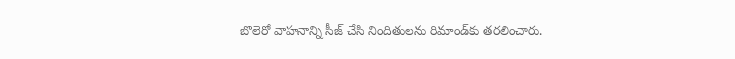బొలెరో వాహనాన్ని సీజ్ చేసి నిందితులను రిమాండ్‌కు తరలించారు.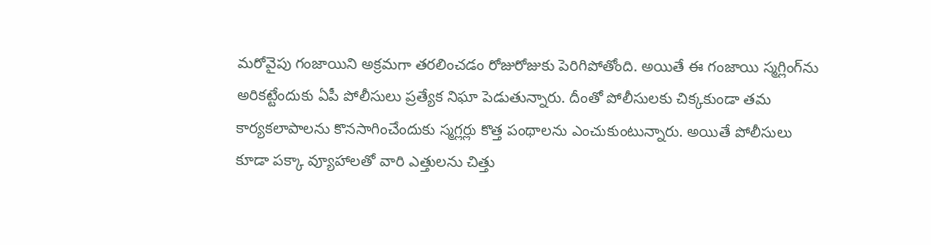మరోవైపు గంజాయిని అక్రమగా తరలించడం రోజురోజుకు పెరిగిపోతోంది. అయితే ఈ గంజాయి స్మగ్లింగ్‌ను అరికట్టేందుకు ఏపీ పోలీసులు ప్రత్యేక నిఘా పెడుతున్నారు. దీంతో పోలీసులకు చిక్కకుండా తమ కార్యకలాపాలను కొనసాగించేందుకు స్మగ్లర్లు కొత్త పంథాలను ఎంచుకుంటున్నారు. అయితే పోలీసులు కూడా పక్కా వ్యూహాలతో వారి ఎత్తులను చిత్తు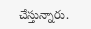చేస్తున్నారు.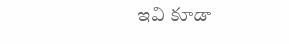ఇవి కూడా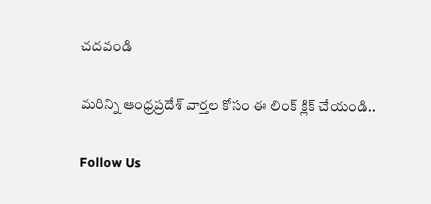చదవండి

మరిన్ని ఆంధ్రప్రదేశ్ వార్తల కోసం ఈ లింక్ క్లిక్ చేయండి..

Follow Us